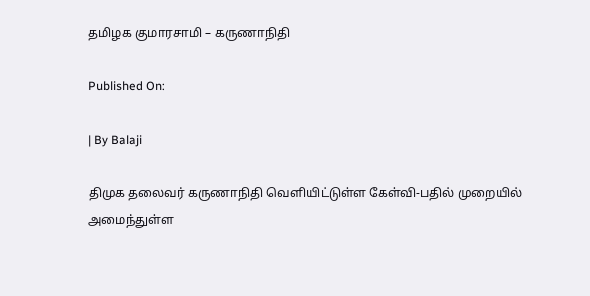தமிழக குமாரசாமி – கருணாநிதி

Published On:

| By Balaji

திமுக தலைவர் கருணாநிதி வெளியிட்டுள்ள கேள்வி-பதில் முறையில் அமைந்துள்ள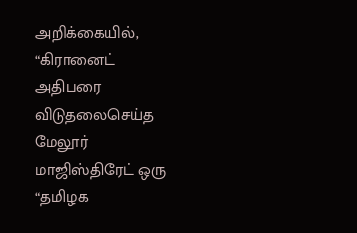அறிக்கையில், “கிரானைட் அதிபரை விடுதலைசெய்த மேலூர் மாஜிஸ்திரேட் ஒரு “தமிழக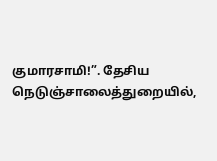குமாரசாமி!”. தேசிய நெடுஞ்சாலைத்துறையில்,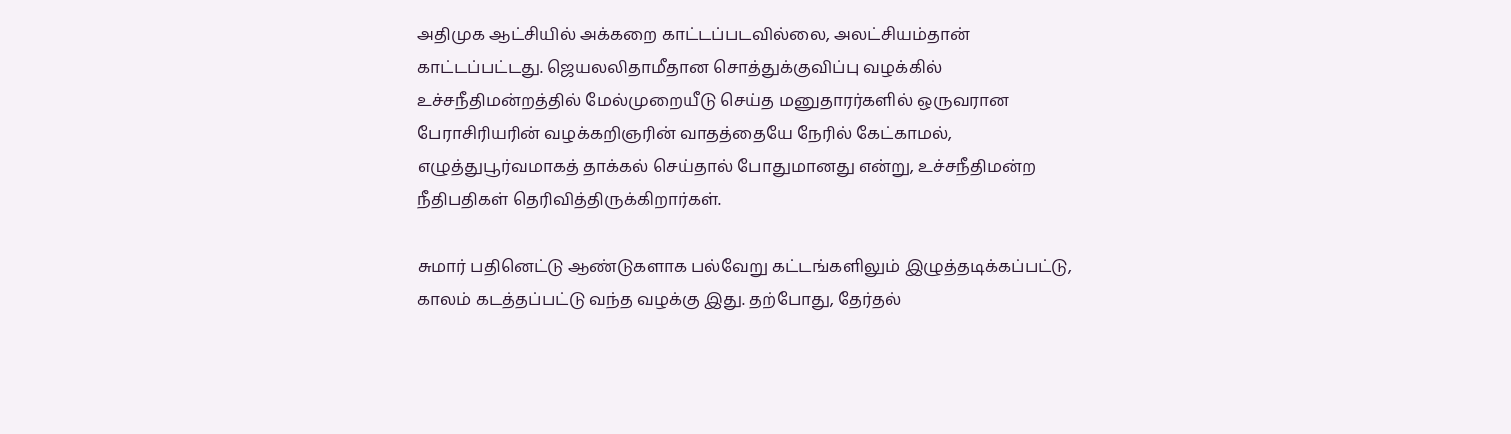அதிமுக ஆட்சியில் அக்கறை காட்டப்படவில்லை, அலட்சியம்தான் காட்டப்பட்டது. ஜெயலலிதாமீதான சொத்துக்குவிப்பு வழக்கில் உச்சநீதிமன்றத்தில் மேல்முறையீடு செய்த மனுதாரர்களில் ஒருவரான பேராசிரியரின் வழக்கறிஞரின் வாதத்தையே நேரில் கேட்காமல், எழுத்துபூர்வமாகத் தாக்கல் செய்தால் போதுமானது என்று, உச்சநீதிமன்ற நீதிபதிகள் தெரிவித்திருக்கிறார்கள்.

சுமார் பதினெட்டு ஆண்டுகளாக பல்வேறு கட்டங்களிலும் இழுத்தடிக்கப்பட்டு, காலம் கடத்தப்பட்டு வந்த வழக்கு இது. தற்போது, தேர்தல்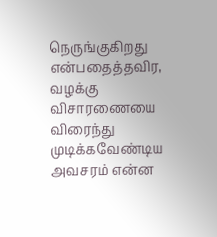நெருங்குகிறது என்பதைத்தவிர, வழக்கு விசாரணையை விரைந்து முடிக்கவேண்டிய அவசரம் என்ன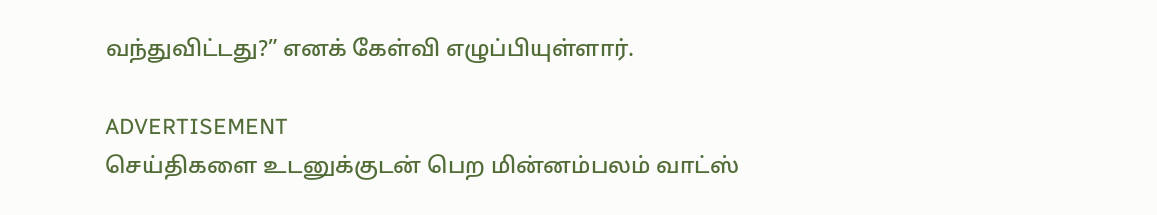வந்துவிட்டது?” எனக் கேள்வி எழுப்பியுள்ளார்.

ADVERTISEMENT
செய்திகளை உடனுக்குடன் பெற மின்னம்பலம் வாட்ஸ்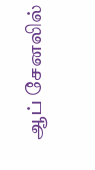ஆப் சேனலில்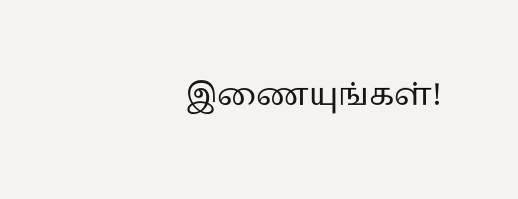இணையுங்கள்!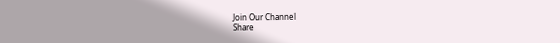Join Our Channel
Share